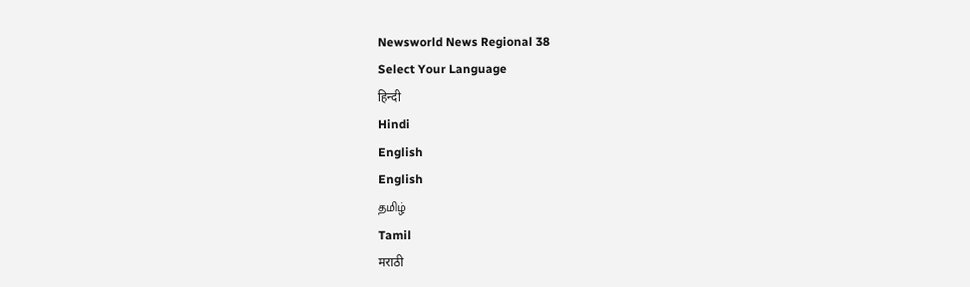Newsworld News Regional 38
Select Your Language
हिन्दी
Hindi
English
English
தமிழ்
Tamil
मराठी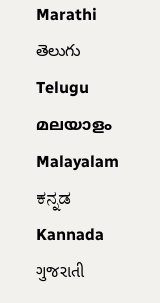Marathi
తెలుగు
Telugu
മലയാളം
Malayalam
ಕನ್ನಡ
Kannada
ગુજરાતી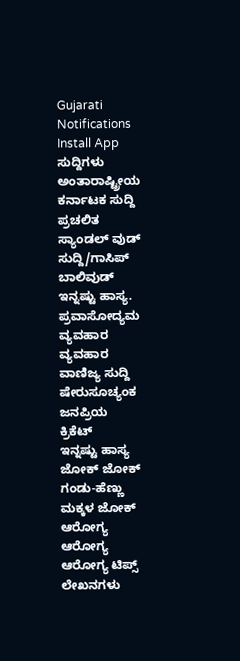Gujarati
Notifications
Install App
ಸುದ್ದಿಗಳು
ಅಂತಾರಾಷ್ಟ್ರೀಯ
ಕರ್ನಾಟಕ ಸುದ್ದಿ
ಪ್ರಚಲಿತ
ಸ್ಯಾಂಡಲ್ ವುಡ್
ಸುದ್ದಿ/ಗಾಸಿಪ್
ಬಾಲಿವುಡ್
ಇನ್ನಷ್ಟು ಹಾಸ್ಯ.
ಪ್ರವಾಸೋದ್ಯಮ
ವ್ಯವಹಾರ
ವ್ಯವಹಾರ
ವಾಣಿಜ್ಯ ಸುದ್ದಿ
ಷೇರುಸೂಚ್ಯಂಕ
ಜನಪ್ರಿಯ
ಕ್ರಿಕೆಟ್
ಇನ್ನಷ್ಟು ಹಾಸ್ಯ
ಜೋಕ್ ಜೋಕ್
ಗಂಡು-ಹೆಣ್ಣು
ಮಕ್ಕಳ ಜೋಕ್
ಆರೋಗ್ಯ
ಆರೋಗ್ಯ
ಆರೋಗ್ಯ ಟಿಪ್ಸ್
ಲೇಖನಗಳು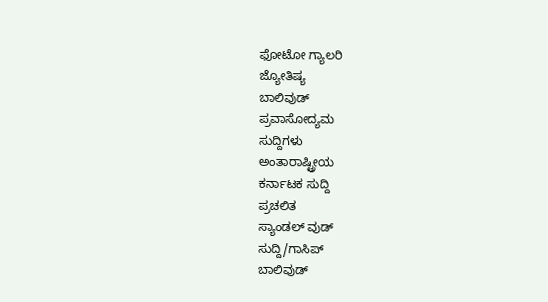ಫೋಟೋ ಗ್ಯಾಲರಿ
ಜ್ಯೋತಿಷ್ಯ
ಬಾಲಿವುಡ್
ಪ್ರವಾಸೋದ್ಯಮ
ಸುದ್ದಿಗಳು
ಅಂತಾರಾಷ್ಟ್ರೀಯ
ಕರ್ನಾಟಕ ಸುದ್ದಿ
ಪ್ರಚಲಿತ
ಸ್ಯಾಂಡಲ್ ವುಡ್
ಸುದ್ದಿ/ಗಾಸಿಪ್
ಬಾಲಿವುಡ್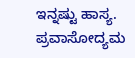ಇನ್ನಷ್ಟು ಹಾಸ್ಯ.
ಪ್ರವಾಸೋದ್ಯಮ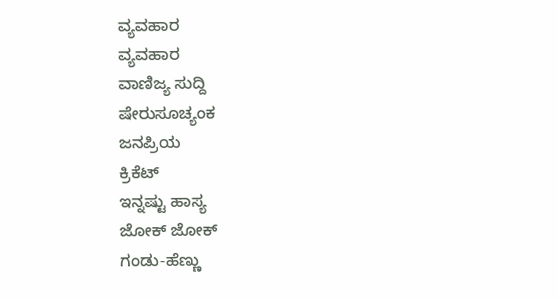ವ್ಯವಹಾರ
ವ್ಯವಹಾರ
ವಾಣಿಜ್ಯ ಸುದ್ದಿ
ಷೇರುಸೂಚ್ಯಂಕ
ಜನಪ್ರಿಯ
ಕ್ರಿಕೆಟ್
ಇನ್ನಷ್ಟು ಹಾಸ್ಯ
ಜೋಕ್ ಜೋಕ್
ಗಂಡು-ಹೆಣ್ಣು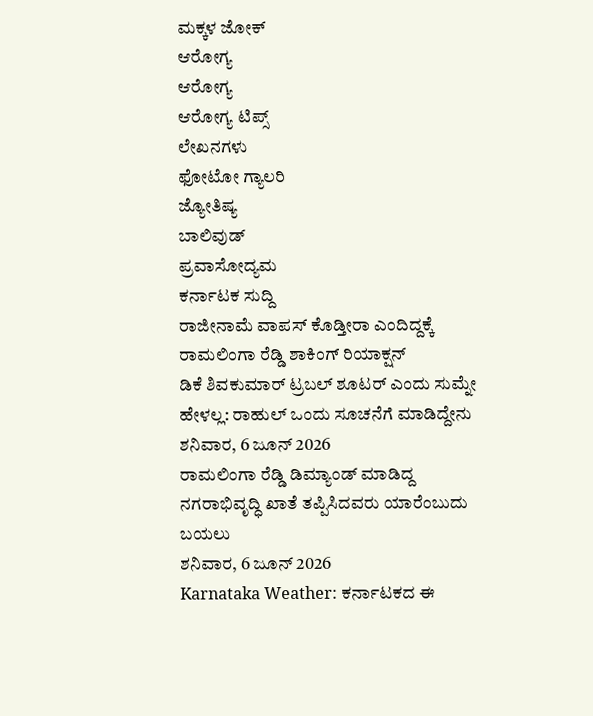ಮಕ್ಕಳ ಜೋಕ್
ಆರೋಗ್ಯ
ಆರೋಗ್ಯ
ಆರೋಗ್ಯ ಟಿಪ್ಸ್
ಲೇಖನಗಳು
ಫೋಟೋ ಗ್ಯಾಲರಿ
ಜ್ಯೋತಿಷ್ಯ
ಬಾಲಿವುಡ್
ಪ್ರವಾಸೋದ್ಯಮ
ಕರ್ನಾಟಕ ಸುದ್ದಿ
ರಾಜೀನಾಮೆ ವಾಪಸ್ ಕೊಡ್ತೀರಾ ಎಂದಿದ್ದಕ್ಕೆ ರಾಮಲಿಂಗಾ ರೆಡ್ಡಿ ಶಾಕಿಂಗ್ ರಿಯಾಕ್ಷನ್
ಡಿಕೆ ಶಿವಕುಮಾರ್ ಟ್ರಬಲ್ ಶೂಟರ್ ಎಂದು ಸುಮ್ನೇ ಹೇಳಲ್ಲ: ರಾಹುಲ್ ಒಂದು ಸೂಚನೆಗೆ ಮಾಡಿದ್ದೇನು
ಶನಿವಾರ, 6 ಜೂನ್ 2026
ರಾಮಲಿಂಗಾ ರೆಡ್ಡಿ ಡಿಮ್ಯಾಂಡ್ ಮಾಡಿದ್ದ ನಗರಾಭಿವೃದ್ಧಿ ಖಾತೆ ತಪ್ಪಿಸಿದವರು ಯಾರೆಂಬುದು ಬಯಲು
ಶನಿವಾರ, 6 ಜೂನ್ 2026
Karnataka Weather: ಕರ್ನಾಟಕದ ಈ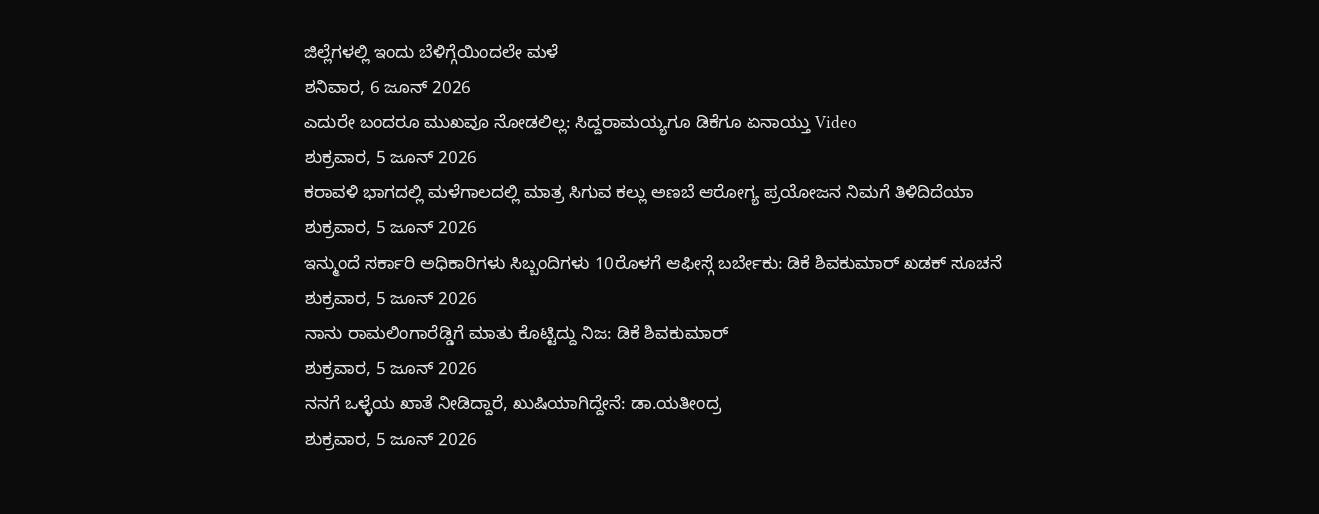ಜಿಲ್ಲೆಗಳಲ್ಲಿ ಇಂದು ಬೆಳಿಗ್ಗೆಯಿಂದಲೇ ಮಳೆ
ಶನಿವಾರ, 6 ಜೂನ್ 2026
ಎದುರೇ ಬಂದರೂ ಮುಖವೂ ನೋಡಲಿಲ್ಲ: ಸಿದ್ದರಾಮಯ್ಯಗೂ ಡಿಕೆಗೂ ಏನಾಯ್ತು Video
ಶುಕ್ರವಾರ, 5 ಜೂನ್ 2026
ಕರಾವಳಿ ಭಾಗದಲ್ಲಿ ಮಳೆಗಾಲದಲ್ಲಿ ಮಾತ್ರ ಸಿಗುವ ಕಲ್ಲು ಅಣಬೆ ಆರೋಗ್ಯ ಪ್ರಯೋಜನ ನಿಮಗೆ ತಿಳಿದಿದೆಯಾ
ಶುಕ್ರವಾರ, 5 ಜೂನ್ 2026
ಇನ್ಮುಂದೆ ಸರ್ಕಾರಿ ಅಧಿಕಾರಿಗಳು ಸಿಬ್ಬಂದಿಗಳು 10ರೊಳಗೆ ಆಫೀಸ್ಗೆ ಬರ್ಬೇಕು: ಡಿಕೆ ಶಿವಕುಮಾರ್ ಖಡಕ್ ಸೂಚನೆ
ಶುಕ್ರವಾರ, 5 ಜೂನ್ 2026
ನಾನು ರಾಮಲಿಂಗಾರೆಡ್ಡಿಗೆ ಮಾತು ಕೊಟ್ಟಿದ್ದು ನಿಜ: ಡಿಕೆ ಶಿವಕುಮಾರ್
ಶುಕ್ರವಾರ, 5 ಜೂನ್ 2026
ನನಗೆ ಒಳ್ಳೆಯ ಖಾತೆ ನೀಡಿದ್ದಾರೆ, ಖುಷಿಯಾಗಿದ್ದೇನೆ: ಡಾ.ಯತೀಂದ್ರ
ಶುಕ್ರವಾರ, 5 ಜೂನ್ 2026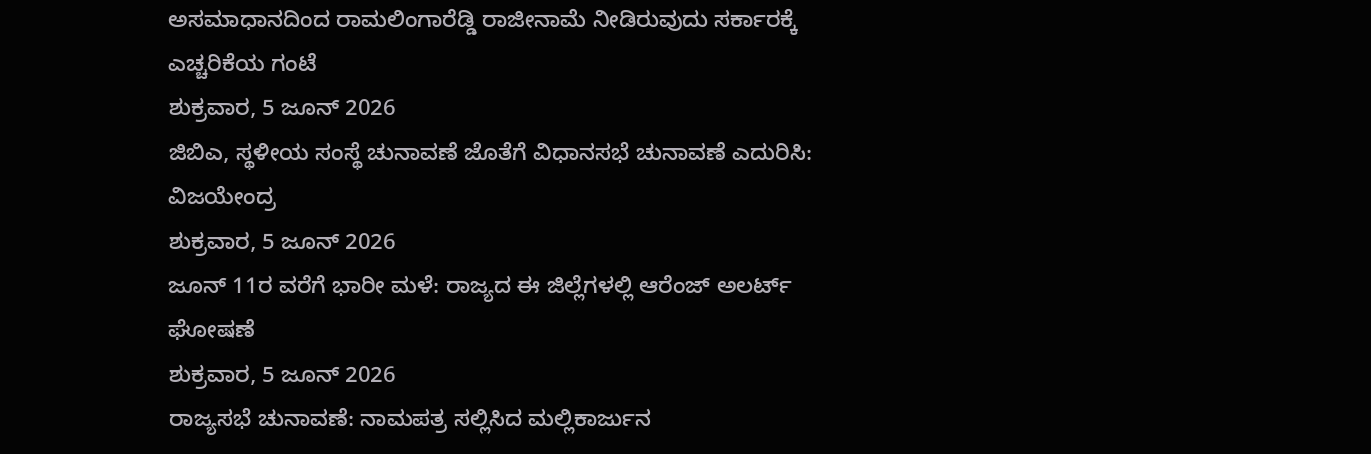ಅಸಮಾಧಾನದಿಂದ ರಾಮಲಿಂಗಾರೆಡ್ಡಿ ರಾಜೀನಾಮೆ ನೀಡಿರುವುದು ಸರ್ಕಾರಕ್ಕೆ ಎಚ್ಚರಿಕೆಯ ಗಂಟೆ
ಶುಕ್ರವಾರ, 5 ಜೂನ್ 2026
ಜಿಬಿಎ, ಸ್ಥಳೀಯ ಸಂಸ್ಥೆ ಚುನಾವಣೆ ಜೊತೆಗೆ ವಿಧಾನಸಭೆ ಚುನಾವಣೆ ಎದುರಿಸಿ: ವಿಜಯೇಂದ್ರ
ಶುಕ್ರವಾರ, 5 ಜೂನ್ 2026
ಜೂನ್ 11ರ ವರೆಗೆ ಭಾರೀ ಮಳೆ: ರಾಜ್ಯದ ಈ ಜಿಲ್ಲೆಗಳಲ್ಲಿ ಆರೆಂಜ್ ಅಲರ್ಟ್ ಘೋಷಣೆ
ಶುಕ್ರವಾರ, 5 ಜೂನ್ 2026
ರಾಜ್ಯಸಭೆ ಚುನಾವಣೆ: ನಾಮಪತ್ರ ಸಲ್ಲಿಸಿದ ಮಲ್ಲಿಕಾರ್ಜುನ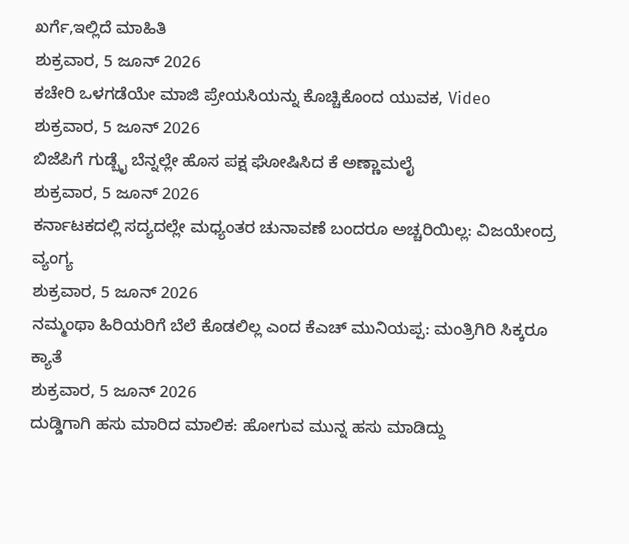ಖರ್ಗೆ,ಇಲ್ಲಿದೆ ಮಾಹಿತಿ
ಶುಕ್ರವಾರ, 5 ಜೂನ್ 2026
ಕಚೇರಿ ಒಳಗಡೆಯೇ ಮಾಜಿ ಪ್ರೇಯಸಿಯನ್ನು ಕೊಚ್ಚಿಕೊಂದ ಯುವಕ, Video
ಶುಕ್ರವಾರ, 5 ಜೂನ್ 2026
ಬಿಜೆಪಿಗೆ ಗುಡ್ಬೈ ಬೆನ್ನಲ್ಲೇ ಹೊಸ ಪಕ್ಷ ಘೋಷಿಸಿದ ಕೆ ಅಣ್ಣಾಮಲೈ
ಶುಕ್ರವಾರ, 5 ಜೂನ್ 2026
ಕರ್ನಾಟಕದಲ್ಲಿ ಸದ್ಯದಲ್ಲೇ ಮಧ್ಯಂತರ ಚುನಾವಣೆ ಬಂದರೂ ಅಚ್ಚರಿಯಿಲ್ಲ: ವಿಜಯೇಂದ್ರ ವ್ಯಂಗ್ಯ
ಶುಕ್ರವಾರ, 5 ಜೂನ್ 2026
ನಮ್ಮಂಥಾ ಹಿರಿಯರಿಗೆ ಬೆಲೆ ಕೊಡಲಿಲ್ಲ ಎಂದ ಕೆಎಚ್ ಮುನಿಯಪ್ಪ: ಮಂತ್ರಿಗಿರಿ ಸಿಕ್ಕರೂ ಕ್ಯಾತೆ
ಶುಕ್ರವಾರ, 5 ಜೂನ್ 2026
ದುಡ್ಡಿಗಾಗಿ ಹಸು ಮಾರಿದ ಮಾಲಿಕ: ಹೋಗುವ ಮುನ್ನ ಹಸು ಮಾಡಿದ್ದು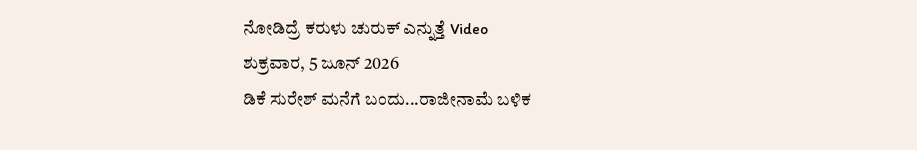ನೋಡಿದ್ರೆ ಕರುಳು ಚುರುಕ್ ಎನ್ನುತ್ತೆ Video
ಶುಕ್ರವಾರ, 5 ಜೂನ್ 2026
ಡಿಕೆ ಸುರೇಶ್ ಮನೆಗೆ ಬಂದು...ರಾಜೀನಾಮೆ ಬಳಿಕ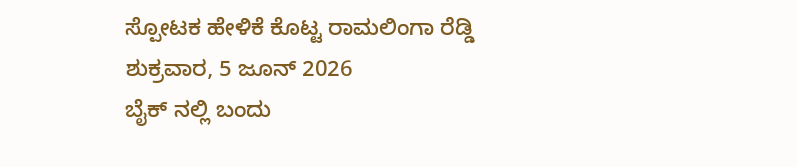ಸ್ಪೋಟಕ ಹೇಳಿಕೆ ಕೊಟ್ಟ ರಾಮಲಿಂಗಾ ರೆಡ್ಡಿ
ಶುಕ್ರವಾರ, 5 ಜೂನ್ 2026
ಬೈಕ್ ನಲ್ಲಿ ಬಂದು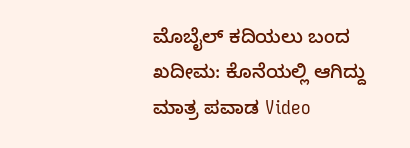ಮೊಬೈಲ್ ಕದಿಯಲು ಬಂದ ಖದೀಮ: ಕೊನೆಯಲ್ಲಿ ಆಗಿದ್ದು ಮಾತ್ರ ಪವಾಡ Video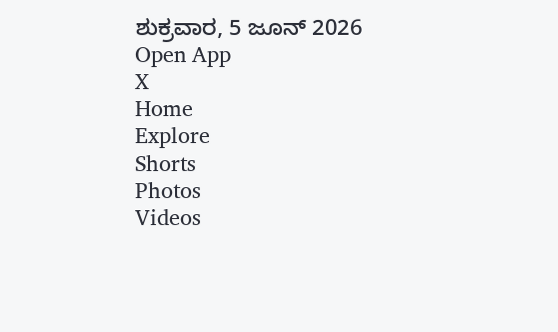ಶುಕ್ರವಾರ, 5 ಜೂನ್ 2026
Open App
X
Home
Explore
Shorts
Photos
Videos